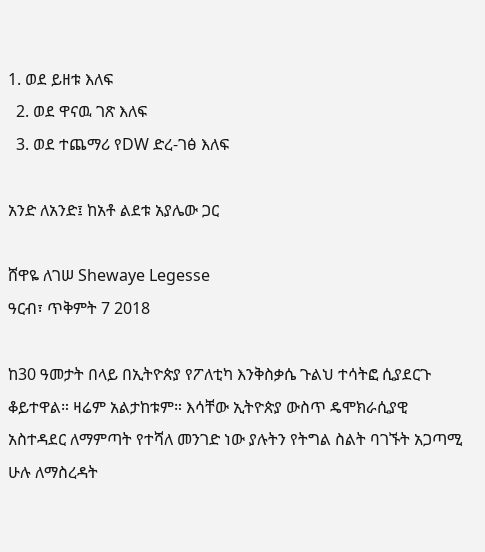1. ወደ ይዘቱ እለፍ
  2. ወደ ዋናዉ ገጽ እለፍ
  3. ወደ ተጨማሪ የDW ድረ-ገፅ እለፍ

አንድ ለአንድ፤ ከአቶ ልደቱ አያሌው ጋር

ሸዋዬ ለገሠ Shewaye Legesse
ዓርብ፣ ጥቅምት 7 2018

ከ30 ዓመታት በላይ በኢትዮጵያ የፖለቲካ እንቅስቃሴ ጉልህ ተሳትፎ ሲያደርጉ ቆይተዋል። ዛሬም አልታከቱም። እሳቸው ኢትዮጵያ ውስጥ ዴሞክራሲያዊ አስተዳደር ለማምጣት የተሻለ መንገድ ነው ያሉትን የትግል ስልት ባገኙት አጋጣሚ ሁሉ ለማስረዳት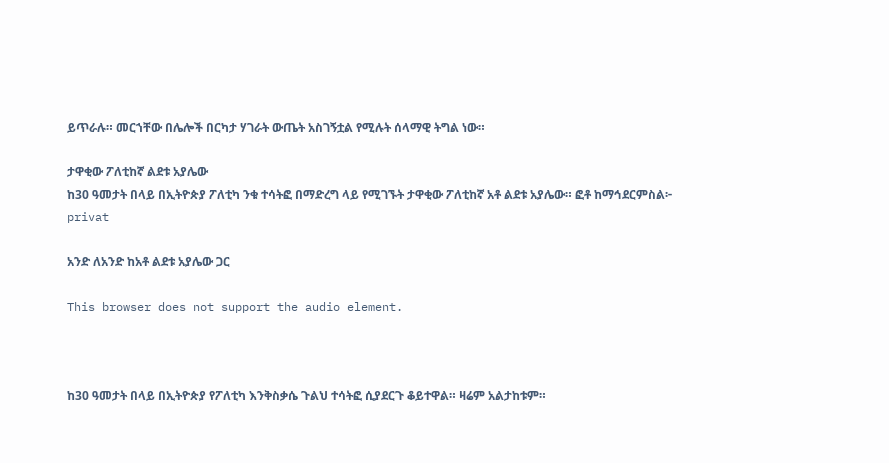ይጥራሉ። መርኀቸው በሌሎች በርካታ ሃገራት ውጤት አስገኝቷል የሚሉት ሰላማዊ ትግል ነው።

ታዋቂው ፖለቲከኛ ልደቱ አያሌው
ከ30 ዓመታት በላይ በኢትዮጵያ ፖለቲካ ንቁ ተሳትፎ በማድረግ ላይ የሚገኙት ታዋቂው ፖለቲከኛ አቶ ልደቱ አያሌው። ፎቶ ከማኅደርምስል፦ privat

አንድ ለአንድ ከአቶ ልደቱ አያሌው ጋር

This browser does not support the audio element.



ከ30 ዓመታት በላይ በኢትዮጵያ የፖለቲካ እንቅስቃሴ ጉልህ ተሳትፎ ሲያደርጉ ቆይተዋል። ዛሬም አልታከቱም።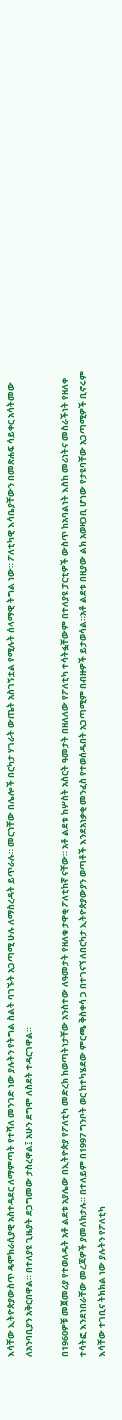እሳቸው ኢትዮጵያውስጥ ዴሞክራሲያዊ አስተዳደር ለማምጣት የተሻለ መንገድ ነው ያሉትን የትግል ስልት ባገኙት አጋጣሚ ሁሉ ለማስረዳት ይጥራሉ። መርኀቸው በሌሎች በርካታ ሃገራት ውጤት አስገኝቷል የሚሉት ሰላማዊ ትግል ነው። ፖለቲካዊ እሳቤያቸውን በመጽሐፍ ሳይቀር አሳትመው ለአንባቢያን አቅርበዋል። በተለያዩ ጊዜያት ደጋግመው ታስረዋል፤ አሁን ደግሞ ለስደት ተዳርገዋል።

በ1960ዎቹ መጀመሪያ የተወለዱት አቶ ልደቱ አያሌው በኢትዮጵያ የፖለቲካ መድረክ ከወጣትነታቸው አንስተው ለዓመታት የዘለቁ ታዋቂ ፖለቲከኛ ናቸው። አቶ ልደቱ ከሦስት አስርት ዓመታት በዘለለው የፖለቲካ ተሳትፏቸውም በተለያዩ ፓርቲዎች ውስጥ ከአባልነት እስከ መሪነትና መስራችነት የዘለቀ ተሳትፎ እንደነበራቸው መረጃዎች ያመለክታሉ። በተለይም በ1997 ግንቦት ወር ከተካሄደው ምርጫ ቅስቀሳ ጋ በተገናኘ ለበርካታ ኢትዮጵያውያን ወጣቶች እንደአነቃቂ መንፈስ የተወሰዱበት አጋጣሚም በብዙዎች ይታወሳል።አቶ ልደቱ በዚያው ልክ አወዛጋቢ ሆነው የታዩባቸው አጋጣሚዎች ቢኖሩም እሳቸው ተገቢና ትክክል ነው ያሉትን የፖለቲካ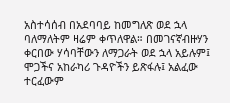አስተሳሰብ በአደባባይ ከመግለጽ ወደ ኋላ ባለማለትም ዛሬም ቀጥለዋል። በመገናኛብዙሃን ቀርበው ሃሳባቸውን ለማጋራት ወደ ኋላ አይሉም፤ ሞጋችና አከራካሪ ጉዳዮችን ይጽፋሉ፤ አልፈው ተርፈውም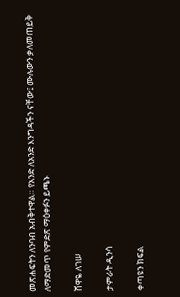መጽሐፍትን ለንባብ አብቅተዋል። የአንድ ለአንድ እንግዳችን ናቸው፤ ሙሉውን ቃለመጠይቅ ለማድመጥ የምድጽ ማዕቀፉን ይጫኑ

ሸዋዬ ለገሠ

ታምራት ዲንሳ

ቀጣዩን ክፍል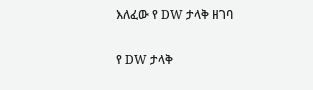እለፈው የ DW ታላቅ ዘገባ

የ DW ታላቅ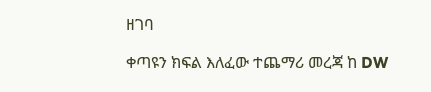ዘገባ

ቀጣዩን ክፍል እለፈው ተጨማሪ መረጃ ከ DW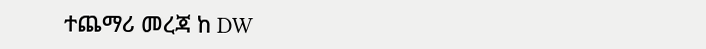ተጨማሪ መረጃ ከ DW